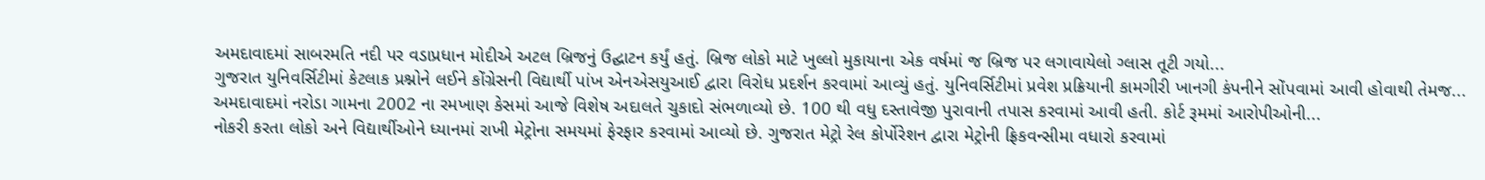અમદાવાદમાં સાબરમતિ નદી પર વડાપ્રધાન મોદીએ અટલ બ્રિજનું ઉદ્ઘાટન કર્યું હતું. બ્રિજ લોકો માટે ખુલ્લો મુકાયાના એક વર્ષમાં જ બ્રિજ પર લગાવાયેલો ગ્લાસ તૂટી ગયો...
ગુજરાત યુનિવર્સિટીમાં કેટલાક પ્રશ્નોને લઈને કોંગ્રેસની વિદ્યાર્થી પાંખ એનએસયુઆઈ દ્વારા વિરોધ પ્રદર્શન કરવામાં આવ્યું હતું. યુનિવર્સિટીમાં પ્રવેશ પ્રક્રિયાની કામગીરી ખાનગી કંપનીને સોંપવામાં આવી હોવાથી તેમજ...
અમદાવાદમાં નરોડા ગામના 2002 ના રમખાણ કેસમાં આજે વિશેષ અદાલતે ચુકાદો સંભળાવ્યો છે. 100 થી વધુ દસ્તાવેજી પુરાવાની તપાસ કરવામાં આવી હતી. કોર્ટ રૂમમાં આરોપીઓની...
નોકરી કરતા લોકો અને વિદ્યાર્થીઓને ધ્યાનમાં રાખી મેટ્રોના સમયમાં ફેરફાર કરવામાં આવ્યો છે. ગુજરાત મેટ્રો રેલ કોર્પોરેશન દ્વારા મેટ્રોની ફ્રિકવન્સીમા વધારો કરવામાં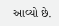આવ્યો છે.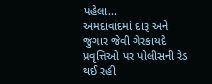પહેલા...
અમદાવાદમાં દારૂ અને જુગાર જેવી ગેરકાયદે પ્રવૃત્તિઓ પર પોલીસની રેડ થઈ રહી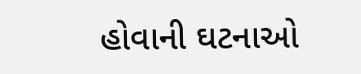હોવાની ઘટનાઓ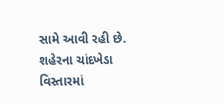સામે આવી રહી છે. શહેરના ચાંદખેડા વિસ્તારમાં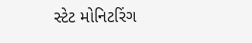સ્ટેટ મોનિટરિંગ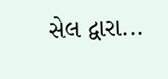સેલ દ્વારા...